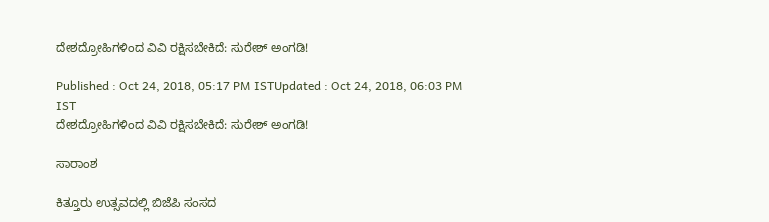ದೇಶದ್ರೋಹಿಗಳಿಂದ ವಿವಿ ರಕ್ಷಿಸಬೇಕಿದೆ: ಸುರೇಶ್ ಅಂಗಡಿ!

Published : Oct 24, 2018, 05:17 PM ISTUpdated : Oct 24, 2018, 06:03 PM IST
ದೇಶದ್ರೋಹಿಗಳಿಂದ ವಿವಿ ರಕ್ಷಿಸಬೇಕಿದೆ: ಸುರೇಶ್ ಅಂಗಡಿ!

ಸಾರಾಂಶ

ಕಿತ್ತೂರು ಉತ್ಸವದಲ್ಲಿ ಬಿಜೆಪಿ ಸಂಸದ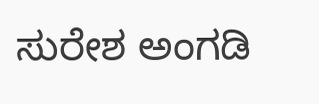ಸುರೇಶ ಅಂಗಡಿ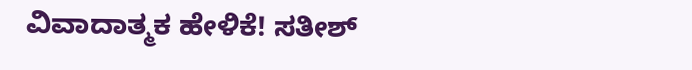ವಿವಾದಾತ್ಮಕ ಹೇಳಿಕೆ! ಸತೀಶ್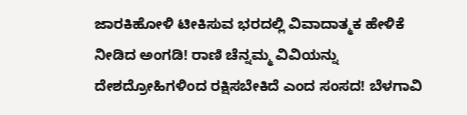ಜಾರಕಿಹೋಳಿ ಟೀಕಿಸುವ ಭರದಲ್ಲಿ ವಿವಾದಾತ್ಮಕ ಹೇಳಿಕೆ ನೀಡಿದ ಅಂಗಡಿ! ರಾಣಿ ಚೆನ್ನಮ್ಮ ವಿವಿಯನ್ನು ದೇಶದ್ರೋಹಿಗಳಿಂದ ರಕ್ಷಿಸಬೇಕಿದೆ ಎಂದ ಸಂಸದ! ಬೆಳಗಾವಿ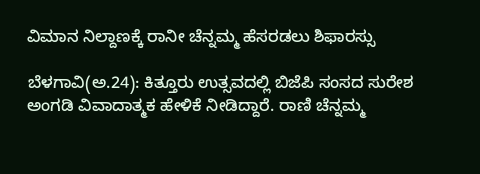ವಿಮಾನ ನಿಲ್ದಾಣಕ್ಕೆ ರಾನೀ ಚೆನ್ನಮ್ಮ ಹೆಸರಡಲು ಶಿಫಾರಸ್ಸು

ಬೆಳಗಾವಿ(ಅ.24): ಕಿತ್ತೂರು ಉತ್ಸವದಲ್ಲಿ ಬಿಜೆಪಿ ಸಂಸದ ಸುರೇಶ ಅಂಗಡಿ ವಿವಾದಾತ್ಮಕ ಹೇಳಿಕೆ ನೀಡಿದ್ದಾರೆ. ರಾಣಿ ಚೆನ್ನಮ್ಮ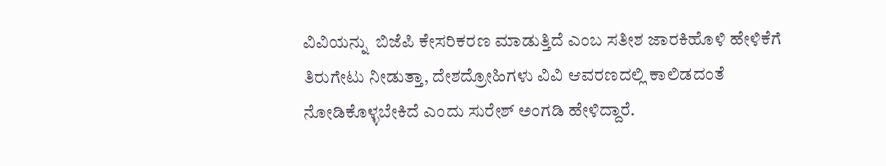ವಿವಿಯನ್ನು  ಬಿಜೆಪಿ ಕೇಸರಿಕರಣ ಮಾಡುತ್ತಿದೆ ಎಂಬ ಸತೀಶ ಜಾರಕಿಹೊಳಿ ಹೇಳಿಕೆಗೆ ತಿರುಗೇಟು ನೀಡುತ್ತಾ, ದೇಶದ್ರೋಹಿಗಳು ವಿವಿ ಆವರಣದಲ್ಲಿ ಕಾಲಿಡದಂತೆ ನೋಡಿಕೊಳ್ಳಬೇಕಿದೆ ಎಂದು ಸುರೇಶ್ ಅಂಗಡಿ ಹೇಳಿದ್ದಾರೆ.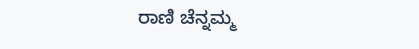ರಾಣಿ ಚೆನ್ನಮ್ಮ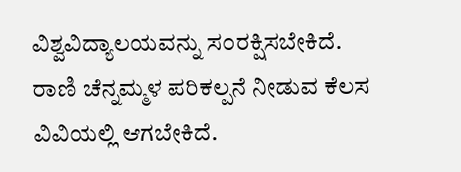ವಿಶ್ವವಿದ್ಯಾಲಯವನ್ನು ಸಂರಕ್ಷಿಸಬೇಕಿದೆ. ರಾಣಿ ಚೆನ್ನಮ್ಮಳ ಪರಿಕಲ್ಪನೆ ನೀಡುವ ಕೆಲಸ ವಿವಿಯಲ್ಲಿ ಆಗಬೇಕಿದೆ.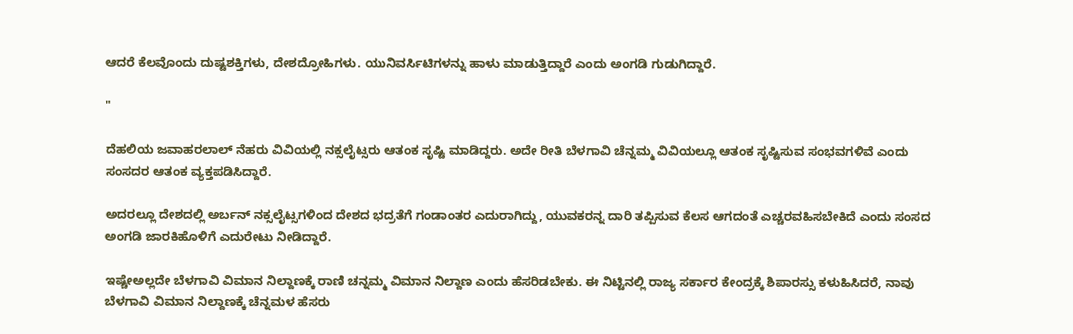ಆದರೆ ಕೆಲವೊಂದು ದುಷ್ಟಶಕ್ತಿಗಳು, ದೇಶದ್ರೋಹಿಗಳು. ಯುನಿವರ್ಸಿಟಿಗಳನ್ನು ಹಾಳು ಮಾಡುತ್ತಿದ್ದಾರೆ ಎಂದು ಅಂಗಡಿ ಗುಡುಗಿದ್ದಾರೆ.

"

ದೆಹಲಿಯ ಜವಾಹರಲಾಲ್ ನೆಹರು ವಿವಿಯಲ್ಲಿ ನಕ್ಸಲೈಟ್ಸರು ಆತಂಕ ಸೃಷ್ಟಿ ಮಾಡಿದ್ದರು. ಅದೇ ರೀತಿ ಬೆಳಗಾವಿ ಚೆನ್ನಮ್ಮ ವಿವಿಯಲ್ಲೂ ಆತಂಕ ಸೃಷ್ಟಿಸುವ ಸಂಭವಗಳಿವೆ ಎಂದು ಸಂಸದರ ಆತಂಕ ವ್ಯಕ್ತಪಡಿಸಿದ್ದಾರೆ.

ಅದರಲ್ಲೂ ದೇಶದಲ್ಲಿ ಅರ್ಬನ್ ನಕ್ಸಲೈಟ್ಸಗಳಿಂದ ದೇಶದ ಭದ್ರತೆಗೆ ಗಂಡಾಂತರ ಎದುರಾಗಿದ್ದು, ಯುವಕರನ್ನ ದಾರಿ ತಪ್ಪಿಸುವ ಕೆಲಸ ಆಗದಂತೆ ಎಚ್ಚರವಹಿಸಬೇಕಿದೆ ಎಂದು ಸಂಸದ ಅಂಗಡಿ ಜಾರಕಿಹೊಳಿಗೆ ಎದುರೇಟು ನೀಡಿದ್ದಾರೆ.

ಇಷ್ಚೇಅಲ್ಲದೇ ಬೆಳಗಾವಿ ವಿಮಾನ ನಿಲ್ದಾಣಕ್ಕೆ ರಾಣಿ ಚನ್ನಮ್ಮ ವಿಮಾನ ನಿಲ್ದಾಣ ಎಂದು ಹೆಸರಿಡಬೇಕು. ಈ ನಿಟ್ಟಿನಲ್ಲಿ ರಾಜ್ಯ ಸರ್ಕಾರ ಕೇಂದ್ರಕ್ಕೆ ಶಿಪಾರಸ್ಸು ಕಳುಹಿಸಿದರೆ, ನಾವು ಬೆಳಗಾವಿ ವಿಮಾನ ನಿಲ್ದಾಣಕ್ಕೆ ಚೆನ್ನಮಳ ಹೆಸರು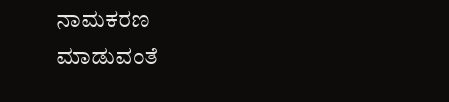ನಾಮಕರಣ ಮಾಡುವಂತೆ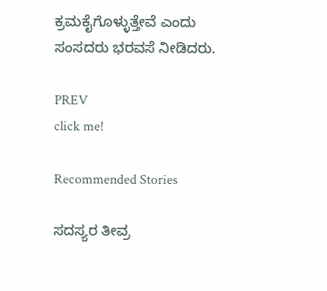ಕ್ರಮಕೈಗೊಳ್ಳುತ್ತೇವೆ ಎಂದು ಸಂಸದರು ಭರವಸೆ ನೀಡಿದರು.

PREV
click me!

Recommended Stories

ಸದಸ್ಯರ ತೀವ್ರ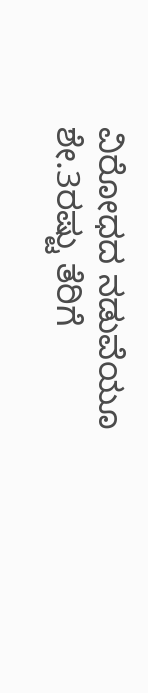ವಿರೋಧದ ನಡುವೆಯೂ ಶೇ.3ರಷ್ಟು ತೆರಿಗೆ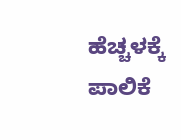ಹೆಚ್ಚಳಕ್ಕೆ ಪಾಲಿಕೆ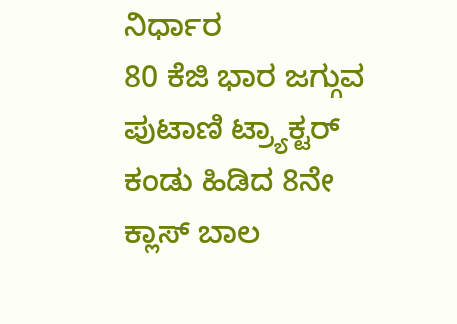ನಿರ್ಧಾರ
80 ಕೆಜಿ ಭಾರ ಜಗ್ಗುವ ಪುಟಾಣಿ ಟ್ರ್ಯಾಕ್ಟರ್ ಕಂಡು ಹಿಡಿದ 8ನೇ ಕ್ಲಾಸ್‌ ಬಾಲ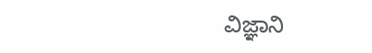ವಿಜ್ಞಾನಿ